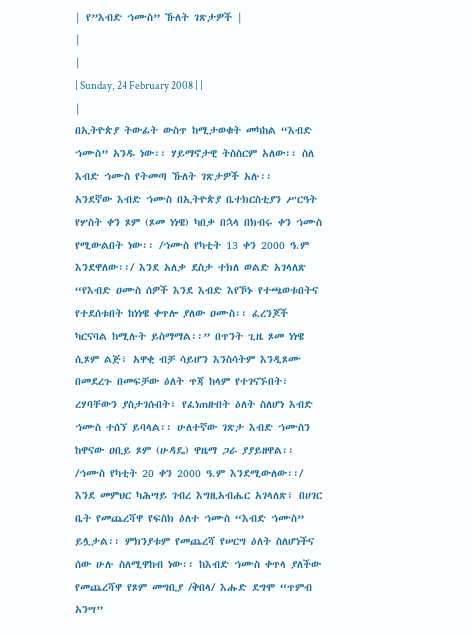| የ”እብድ ኀሙስ” ኹለት ገጽታዎች |
|
|
| Sunday, 24 February 2008 | |
|
በኢትዮጵያ ትውፊት ውስጥ ከሚታወቁት መካከል “እብድ ኀሙስ” አንዱ ነው፡፡ ሃይማኖታዊ ትስስርም አለው፡፡ ስለ እብድ ኀሙስ የትመጣ ኹለት ገጽታዎች አሉ፡፡
አንደኛው እብድ ኀሙስ በኢትዮጵያ ቤተክርስቲያን ሥርዓት የሦስት ቀን ጾም (ጾመ ነነዌ) ካበቃ በኋላ በክብሩ ቀን ኀሙስ የሚውልበት ነው፡፡ /ኀሙስ የካቲት 13 ቀን 2000 ዓ.ም እንደዋለው፡፡/ እንደ አለቃ ደስታ ተክለ ወልድ አገላለጽ “የእብድ ዐሙስ ሰዎች እንደ እብድ እየኾኑ የተጫወቱበትና የተደሰቱበት ከነነዌ ቀጥሎ ያለው ዐሙስ፡፡ ፈረንጆች ካርናባል ከሚሉት ይስማማል፡፡” በጥንት ጊዜ ጾመ ነነዌ ሲጾም ልጅ፣ አዋቂ ብቻ ሳይሆን እንስሳትም እንዲጾሙ በመደረጉ በመፍቻው ዕለት ጥጃ ከላም የተገናኙበት፣ ረሃባቸውን ያስታገሱበት፣ የፈነጠዙበት ዕለት ስለሆነ እብድ ኀሙስ ተሰኘ ይባላል፡፡ ሁለተኛው ገጽታ እብድ ኀሙስን ከዋናው ዐቢይ ጾም (ሁዳዴ) ዋዜማ ጋራ ያያይዘዋል፡፡ /ኀሙስ የካቲት 20 ቀን 2000 ዓ.ም እንደሚውለው፡፡/ እንደ መምህር ካሕሣይ ገብረ እግዚአብሔር አገላለጽ፣ በሀገር ቤት የመጨረሻዋ የፍስክ ዕለተ ኀሙስ “እብድ ኀሙስ” ይሏታል፡፡ ምክንያቱም የመጨረሻ የሠርግ ዕለት ስለሆነችና ሰው ሁሉ ስለሚዋከብ ነው፡፡ ከእብድ ኀሙስ ቀጥላ ያለችው የመጨረሻዋ የጾም መግቢያ /ቅበላ/ እሑድ ደግሞ “ጥምብ አንሣ”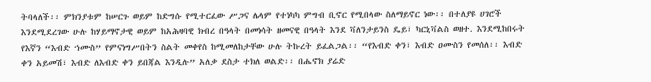ትባላለች፡፡ ምክንያቱም ከሠርጉ ወይም ከድግሱ የሚተርፈው ሥጋና ሌላም የተነካካ ምግብ ቢኖር የሚበላው ስለማይኖር ነው፡፡ በተለያዩ ሀገሮች እንደሚደረገው ሁሉ ከሃይማኖታዊ ወይም ከአሕዛባዊ ክብረ በዓላት በመነሳት ዘመናዊ በዓላት እንደ ቫለንታይንስ ዴይ፣ ካርኒቫልስ ወዘተ. እንደሚከበሩት የእኛን “እብድ ኀሙስ” የምናነግሥበትን ስልት መቀየስ ከሚመለከታቸው ሁሉ ትኩረት ይፈልጋል፡፡ “የእብድ ቀን፣ እብድ ዐሙስን የመሰለ፡፡ እብድ ቀን አይመሽ፣ እብድ ለእብድ ቀን ይበጃል እንዲሉ” አለቃ ደስታ ተክለ ወልድ፡፡ በሔኖክ ያሬድ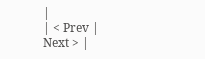|
| < Prev | Next > |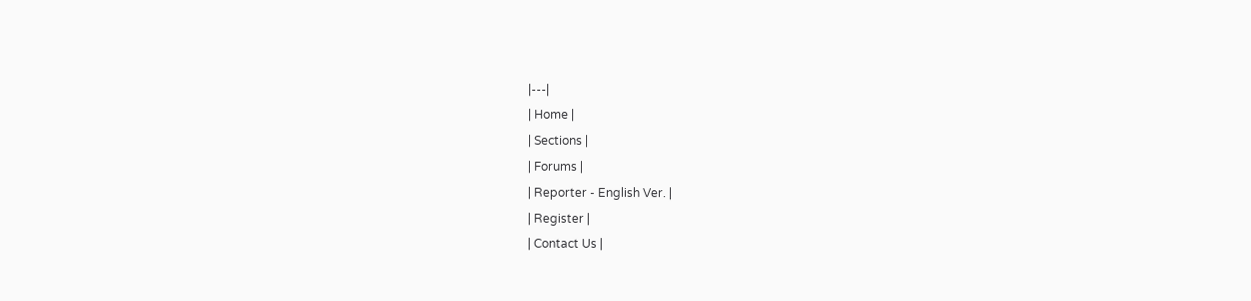|---|
| Home |
| Sections |
| Forums |
| Reporter - English Ver. |
| Register |
| Contact Us |